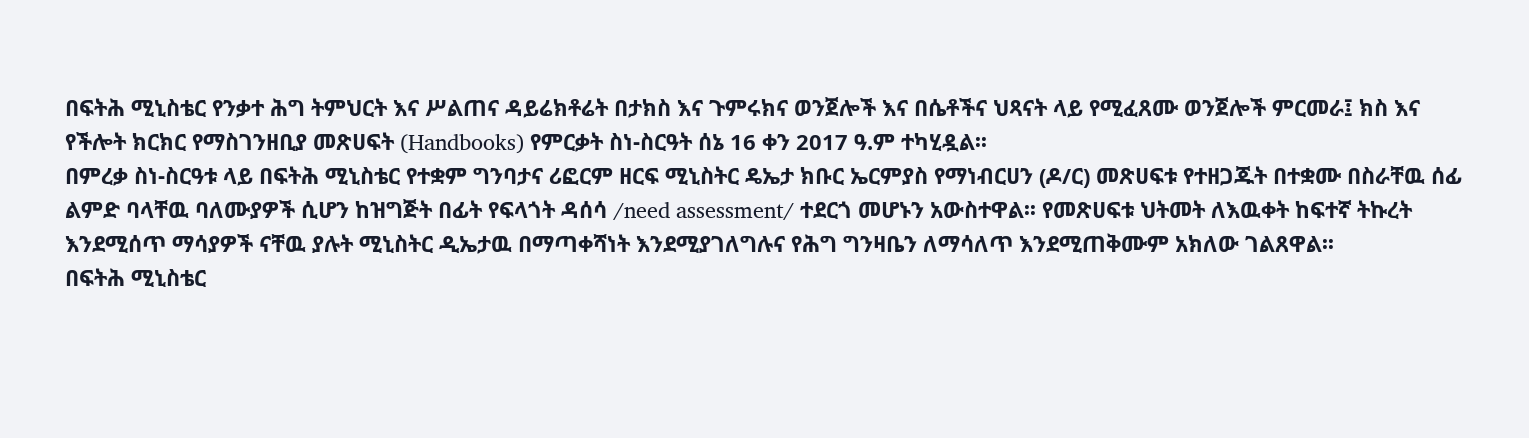በፍትሕ ሚኒስቴር የንቃተ ሕግ ትምህርት እና ሥልጠና ዳይሬክቶሬት በታክስ እና ጉምሩክና ወንጀሎች እና በሴቶችና ህጻናት ላይ የሚፈጸሙ ወንጀሎች ምርመራ፤ ክስ እና የችሎት ክርክር የማስገንዘቢያ መጽሀፍት (Handbooks) የምርቃት ስነ-ስርዓት ሰኔ 16 ቀን 2017 ዓ.ም ተካሂዷል፡፡
በምረቃ ስነ-ስርዓቱ ላይ በፍትሕ ሚኒስቴር የተቋም ግንባታና ሪፎርም ዘርፍ ሚኒስትር ዴኤታ ክቡር ኤርምያስ የማነብርሀን (ዶ/ር) መጽሀፍቱ የተዘጋጁት በተቋሙ በስራቸዉ ሰፊ ልምድ ባላቸዉ ባለሙያዎች ሲሆን ከዝግጅት በፊት የፍላጎት ዳሰሳ /need assessment/ ተደርጎ መሆኑን አውስተዋል፡፡ የመጽሀፍቱ ህትመት ለእዉቀት ከፍተኛ ትኩረት እንደሚሰጥ ማሳያዎች ናቸዉ ያሉት ሚኒስትር ዲኤታዉ በማጣቀሻነት እንደሚያገለግሉና የሕግ ግንዛቤን ለማሳለጥ እንደሚጠቅሙም አክለው ገልጸዋል፡፡
በፍትሕ ሚኒስቴር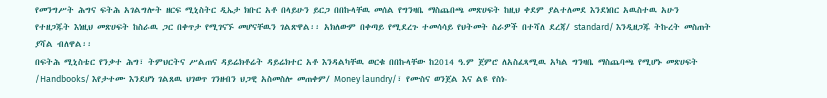የመንግሥት ሕግና ፍትሕ አገልግሎት ዘርፍ ሚኒስትር ዲኤታ ክቡር አቶ በላይሁን ይርጋ በበኩላቸዉ መሰል የግንዛቤ ማስጨበጫ መጽሀፍት ከዚህ ቀደም ያልተለመደ እንደነበር አዉስተዉ አሁን የተዘጋጁት እነዚህ መጽሀፍት ከስራዉ ጋር በቀጥታ የሚገናኙ መሆናቸዉን ገልጽዋል፡፡ አክለውም በቀጣይ የሚደረጉ ተመሳሳይ የህትመት ስራዎች በተሻለ ደረጃ/ standard/ እንዲዘጋጁ ትኩረት መስጠት ያሻል ብለዋል፡፡
በፍትሕ ሚኒስቴር የንቃተ ሕግ፣ ትምህርትና ሥልጠና ዳይሬክቶሬት ዳይሬክተር አቶ እንዳልካቸዉ ወርቁ በበኩላቸው ከ2014 ዓ.ም ጀምሮ ለአስፈጻሚዉ አካል ግንዛቤ ማስጨባጫ የሚሆኑ መጽሀፍት /Handbooks/ እየታተሙ እንደሆነ ገልጸዉ ህገወጥ ገንዘብን ህጋዊ አስመስሎ መጠቀም/ Money laundry/፣ የሙስና ወንጀል እና ልዩ የስነ-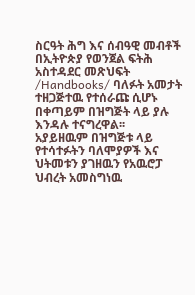ስርዓት ሕግ እና ሰብዓዊ መብቶች በኢትዮጵያ የወንጀል ፍትሕ አስተዳደር መጽህፍት /Handbooks/ ባለፉት አመታት ተዘጋጅተዉ የተሰራጩ ሲሆኑ በቀጣይም በዝግጅት ላይ ያሉ እንዳሉ ተናግረዋል፡፡
አያይዘዉም በዝግጅቱ ላይ የተሳተፉትን ባለሞያዎች እና ህትመቱን ያገዘዉን የአዉሮፓ ህብረት አመስግነዉ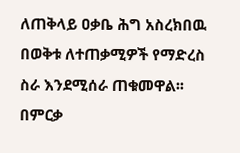ለጠቅላይ ዐቃቤ ሕግ አስረክበዉ በወቅቱ ለተጠቃሚዎች የማድረስ ስራ እንደሚሰራ ጠቁመዋል፡፡
በምርቃ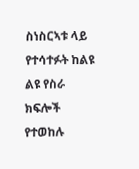ስነስርኣቱ ላይ የተሳተፉት ከልዩ ልዩ የስራ ክፍሎች የተወከሉ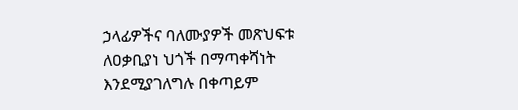ኃላፊዎችና ባለሙያዎች መጽህፍቱ ለዐቃቢያነ ህጎች በማጣቀሻነት እንደሚያገለግሉ በቀጣይም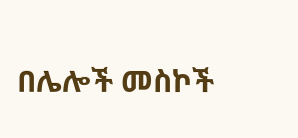በሌሎች መስኮች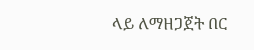ላይ ለማዘጋጀት በር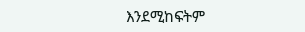እንደሚከፍትም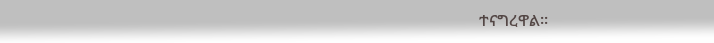ተናግረዋል፡፡